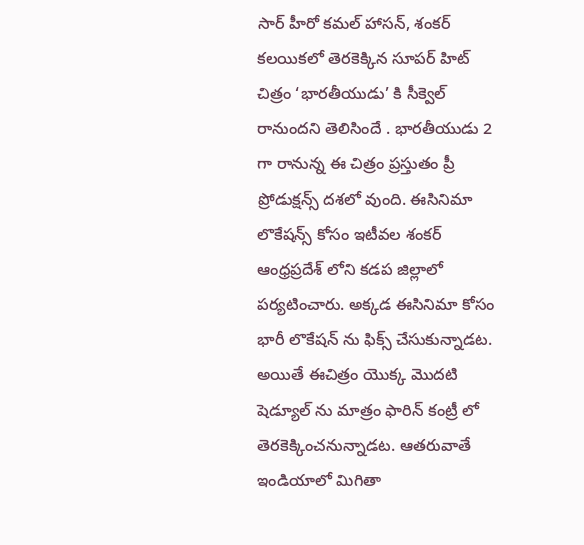సార్ హీరో కమల్ హాసన్, శంకర్ కలయికలో తెరకెక్కిన సూపర్ హిట్ చిత్రం ‘భారతీయుడు’ కి సీక్వెల్ రానుందని తెలిసిందే . భారతీయుడు 2 గా రానున్న ఈ చిత్రం ప్రస్తుతం ప్రీ ప్రోడుక్షన్స్ దశలో వుంది. ఈసినిమా లొకేషన్స్ కోసం ఇటీవల శంకర్ ఆంధ్రప్రదేశ్ లోని కడప జిల్లాలో పర్యటించారు. అక్కడ ఈసినిమా కోసం భారీ లొకేషన్ ను ఫిక్స్ చేసుకున్నాడట. అయితే ఈచిత్రం యొక్క మొదటి షెడ్యూల్ ను మాత్రం ఫారిన్ కంట్రీ లో తెరకెక్కించనున్నాడట. ఆతరువాతే ఇండియాలో మిగితా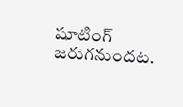షూటింగ్ జరుగనుందట.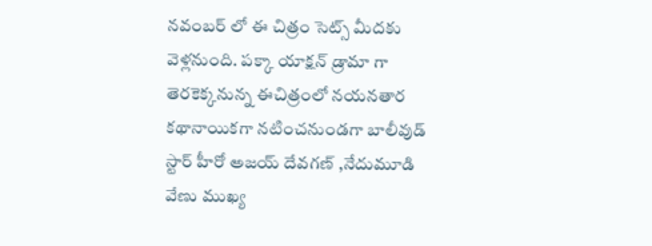నవంబర్ లో ఈ చిత్రం సెట్స్ మీదకు వెళ్లనుంది. పక్కా యాక్షన్ డ్రామా గా తెరకెక్కనున్న ఈచిత్రంలో నయనతార కథానాయికగా నటించనుండగా బాలీవుడ్ స్టార్ హీరో అజయ్ దేవగణ్ ,నేదుమూడి వేణు ముఖ్య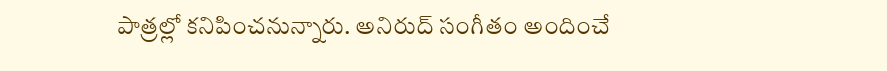పాత్రల్లో కనిపించనున్నారు. అనిరుద్ సంగీతం అందించే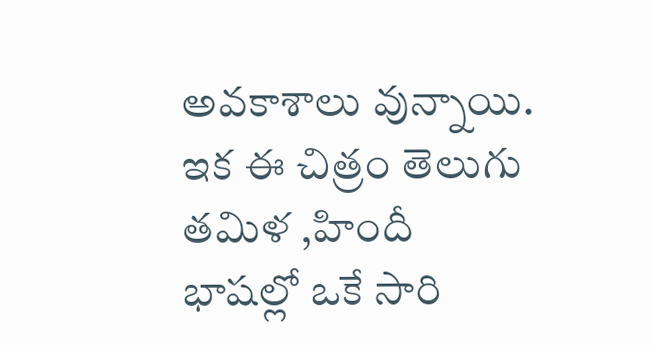అవకాశాలు వున్నాయి. ఇక ఈ చిత్రం తెలుగు తమిళ ,హిందీ భాషల్లో ఒకే సారి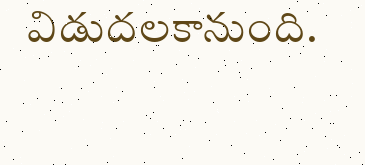విడుదలకానుంది.